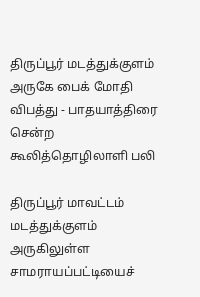திருப்பூர் மடத்துக்குளம் அருகே பைக் மோதி விபத்து - பாதயாத்திரை சென்ற கூலித்தொழிலாளி பலி

திருப்பூர் மாவட்டம் மடத்துக்குளம் அருகிலுள்ள சாமராயப்பட்டியைச்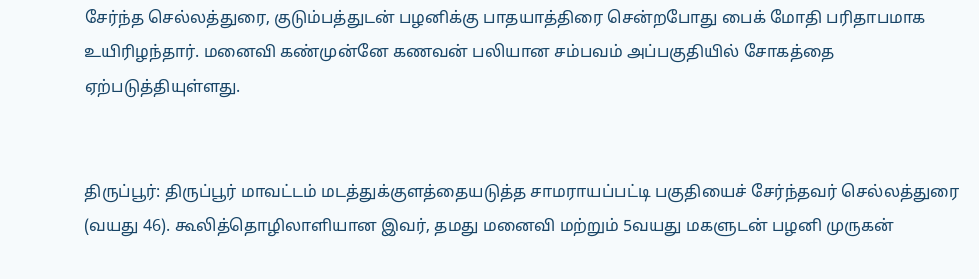சேர்ந்த செல்லத்துரை, குடும்பத்துடன் பழனிக்கு பாதயாத்திரை சென்றபோது பைக் மோதி பரிதாபமாக உயிரிழந்தார். மனைவி கண்முன்னே கணவன் பலியான சம்பவம் அப்பகுதியில் சோகத்தை ஏற்படுத்தியுள்ளது.


திருப்பூர்: திருப்பூர் மாவட்டம் மடத்துக்குளத்தையடுத்த சாமராயப்பட்டி பகுதியைச் சேர்ந்தவர் செல்லத்துரை (வயது 46). கூலித்தொழிலாளியான இவர், தமது மனைவி மற்றும் 5வயது மகளுடன் பழனி முருகன்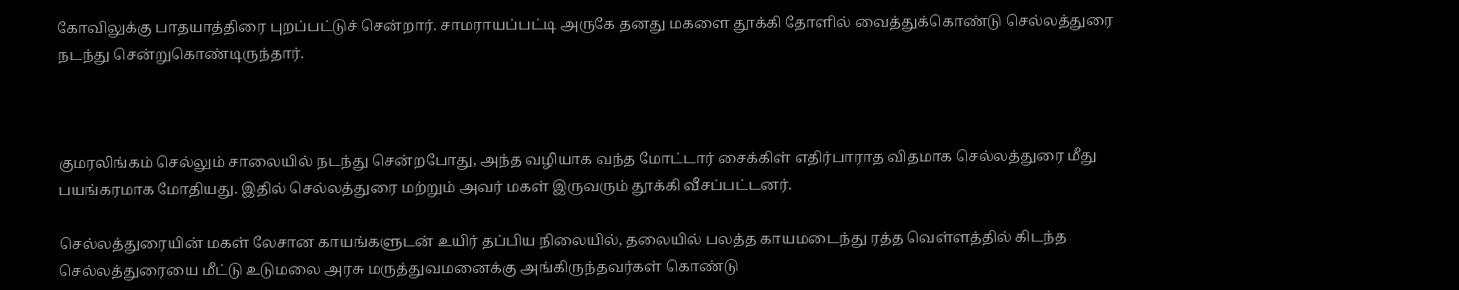கோவிலுக்கு பாதயாத்திரை புறப்பட்டுச் சென்றார். சாமராயப்பட்டி அருகே தனது மகளை தூக்கி தோளில் வைத்துக்கொண்டு செல்லத்துரை நடந்து சென்றுகொண்டிருந்தார்.



குமரலிங்கம் செல்லும் சாலையில் நடந்து சென்றபோது, அந்த வழியாக வந்த மோட்டார் சைக்கிள் எதிர்பாராத விதமாக செல்லத்துரை மீது பயங்கரமாக மோதியது. இதில் செல்லத்துரை மற்றும் அவர் மகள் இருவரும் தூக்கி வீசப்பட்டனர்.

செல்லத்துரையின் மகள் லேசான காயங்களுடன் உயிர் தப்பிய நிலையில், தலையில் பலத்த காயமடைந்து ரத்த வெள்ளத்தில் கிடந்த செல்லத்துரையை மீட்டு உடுமலை அரசு மருத்துவமனைக்கு அங்கிருந்தவர்கள் கொண்டு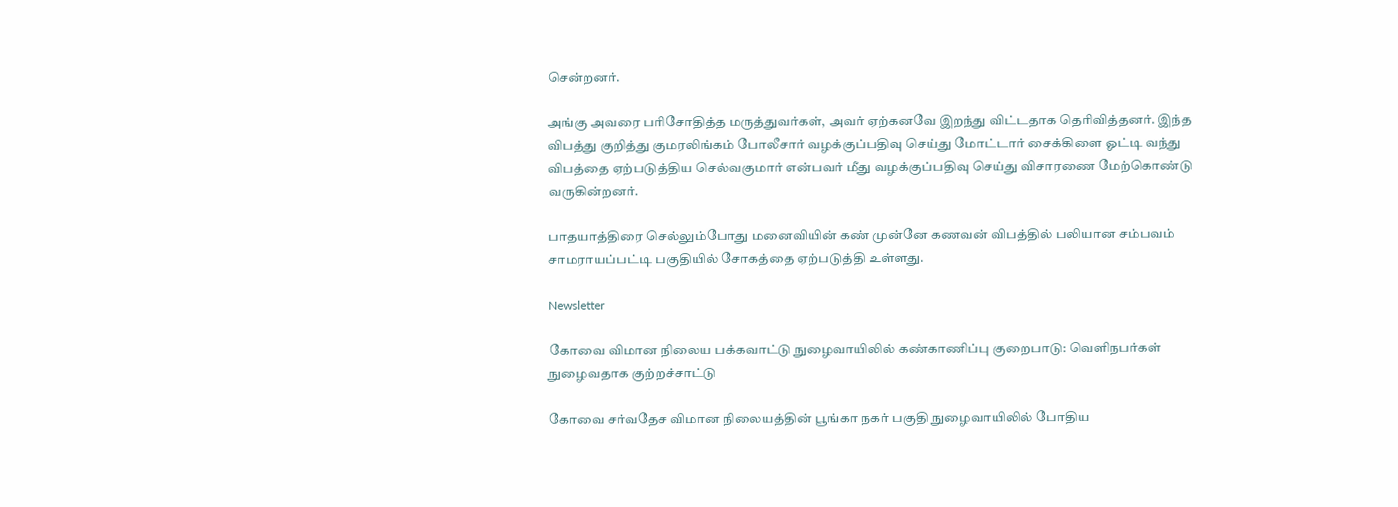சென்றனர்.

அங்கு அவரை பரிசோதித்த மருத்துவர்கள், அவர் ஏற்கனவே இறந்து விட்டதாக தெரிவித்தனர். இந்த விபத்து குறித்து குமரலிங்கம் போலீசார் வழக்குப்பதிவு செய்து மோட்டார் சைக்கிளை ஓட்டி வந்து விபத்தை ஏற்படுத்திய செல்வகுமார் என்பவர் மீது வழக்குப்பதிவு செய்து விசாரணை மேற்கொண்டு வருகின்றனர்.

பாதயாத்திரை செல்லும்போது மனைவியின் கண் முன்னே கணவன் விபத்தில் பலியான சம்பவம் சாமராயப்பட்டி பகுதியில் சோகத்தை ஏற்படுத்தி உள்ளது.

Newsletter

கோவை விமான நிலைய பக்கவாட்டு நுழைவாயிலில் கண்காணிப்பு குறைபாடு: வெளிநபர்கள் நுழைவதாக குற்றச்சாட்டு

கோவை சர்வதேச விமான நிலையத்தின் பூங்கா நகர் பகுதி நுழைவாயிலில் போதிய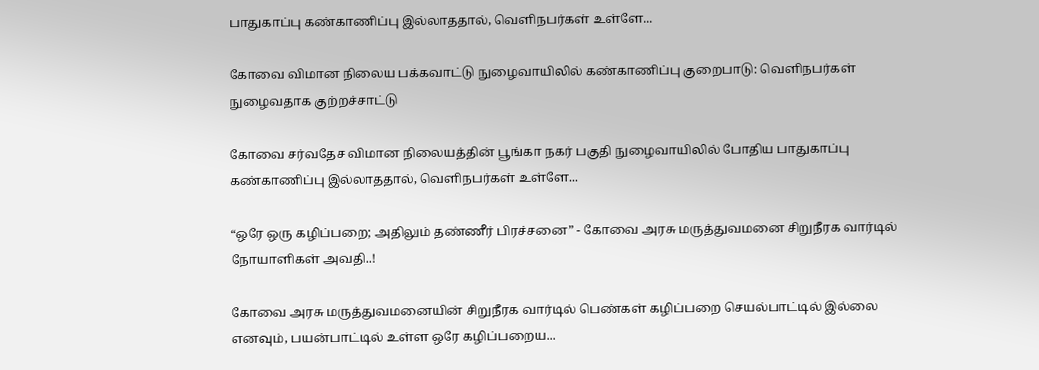பாதுகாப்பு கண்காணிப்பு இல்லாததால், வெளிநபர்கள் உள்ளே...

கோவை விமான நிலைய பக்கவாட்டு நுழைவாயிலில் கண்காணிப்பு குறைபாடு: வெளிநபர்கள் நுழைவதாக குற்றச்சாட்டு

கோவை சர்வதேச விமான நிலையத்தின் பூங்கா நகர் பகுதி நுழைவாயிலில் போதிய பாதுகாப்பு கண்காணிப்பு இல்லாததால், வெளிநபர்கள் உள்ளே...

“ஒரே ஒரு கழிப்பறை; அதிலும் தண்ணீர் பிரச்சனை” - கோவை அரசு மருத்துவமனை சிறுநீரக வார்டில் நோயாளிகள் அவதி..!

கோவை அரசு மருத்துவமனையின் சிறுநீரக வார்டில் பெண்கள் கழிப்பறை செயல்பாட்டில் இல்லை எனவும், பயன்பாட்டில் உள்ள ஒரே கழிப்பறைய...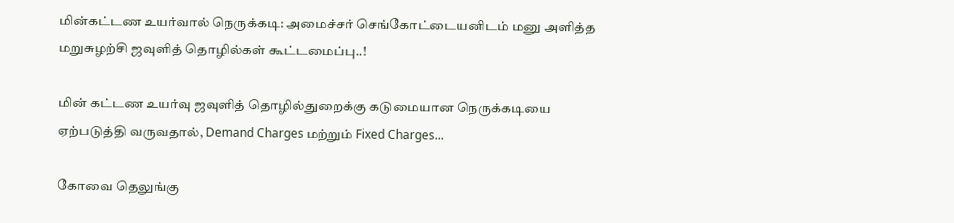மின்கட்டண உயர்வால் நெருக்கடி: அமைச்சர் செங்கோட்டையனிடம் மனு அளித்த மறுசுழற்சி ஜவுளித் தொழில்கள் கூட்டமைப்பு..!

மின் கட்டண உயர்வு ஜவுளித் தொழில்துறைக்கு கடுமையான நெருக்கடியை ஏற்படுத்தி வருவதால், Demand Charges மற்றும் Fixed Charges...

கோவை தெலுங்கு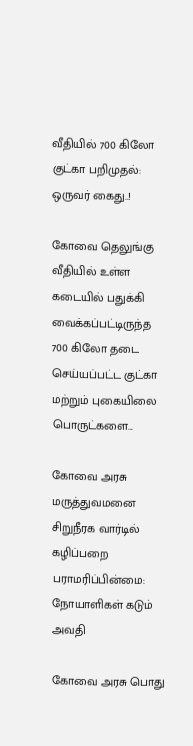வீதியில் 700 கிலோ குட்கா பறிமுதல்: ஒருவர் கைது..!

கோவை தெலுங்கு வீதியில் உள்ள கடையில் பதுக்கி வைக்கப்பட்டிருந்த 700 கிலோ தடை செய்யப்பட்ட குட்கா மற்றும் புகையிலை பொருட்களை...

கோவை அரசு மருத்துவமனை சிறுநீரக வார்டில் கழிப்பறை பராமரிப்பின்மை: நோயாளிகள் கடும் அவதி

கோவை அரசு பொது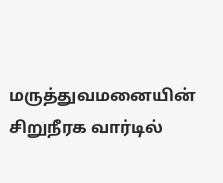மருத்துவமனையின் சிறுநீரக வார்டில்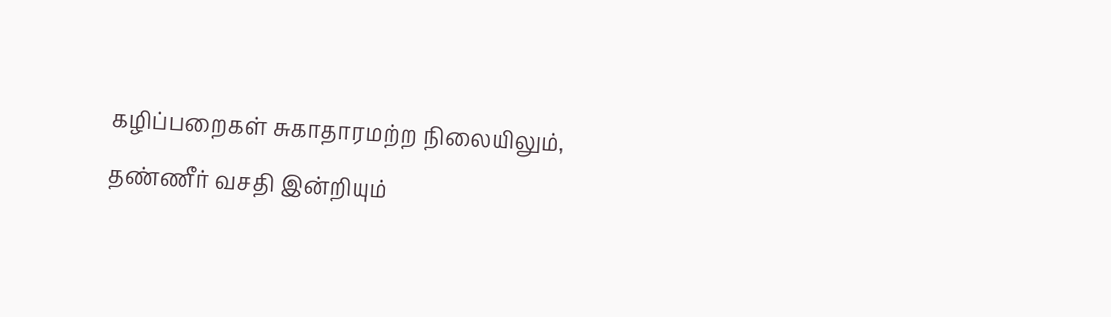கழிப்பறைகள் சுகாதாரமற்ற நிலையிலும், தண்ணீர் வசதி இன்றியும்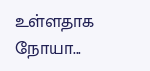உள்ளதாக நோயா...